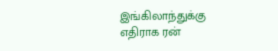இங்கிலாந்துக்கு எதிராக ரன்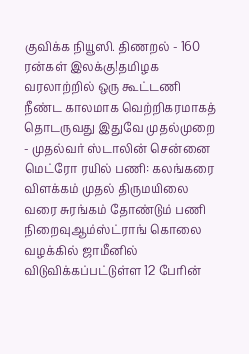குவிக்க நியூஸி. திணறல் - 160 ரன்கள் இலக்கு!தமிழக வரலாற்றில் ஒரு கூட்டணி நீண்ட காலமாக வெற்றிகரமாகத் தொடருவது இதுவே முதல்முறை - முதல்வர் ஸ்டாலின் சென்னை மெட்ரோ ரயில் பணி: கலங்கரை விளக்கம் முதல் திருமயிலை வரை சுரங்கம் தோண்டும் பணி நிறைவுஆம்ஸ்ட்ராங் கொலை வழக்கில் ஜாமீனில் விடுவிக்கப்பட்டுள்ள 12 பேரின்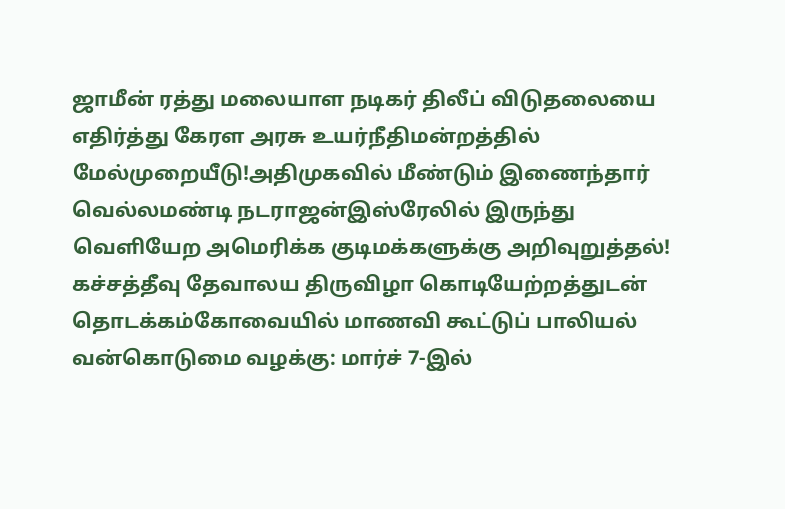ஜாமீன் ரத்து மலையாள நடிகர் திலீப் விடுதலையை எதிர்த்து கேரள அரசு உயர்நீதிமன்றத்தில் மேல்முறையீடு!அதிமுகவில் மீண்டும் இணைந்தார் வெல்லமண்டி நடராஜன்இஸ்ரேலில் இருந்து வெளியேற அமெரிக்க குடிமக்களுக்கு அறிவுறுத்தல்! கச்சத்தீவு தேவாலய திருவிழா கொடியேற்றத்துடன் தொடக்கம்கோவையில் மாணவி கூட்டுப் பாலியல் வன்கொடுமை வழக்கு: மார்ச் 7-இல்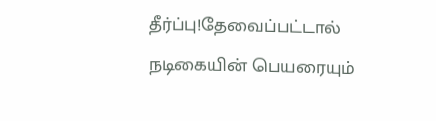தீர்ப்பு!தேவைப்பட்டால் நடிகையின் பெயரையும்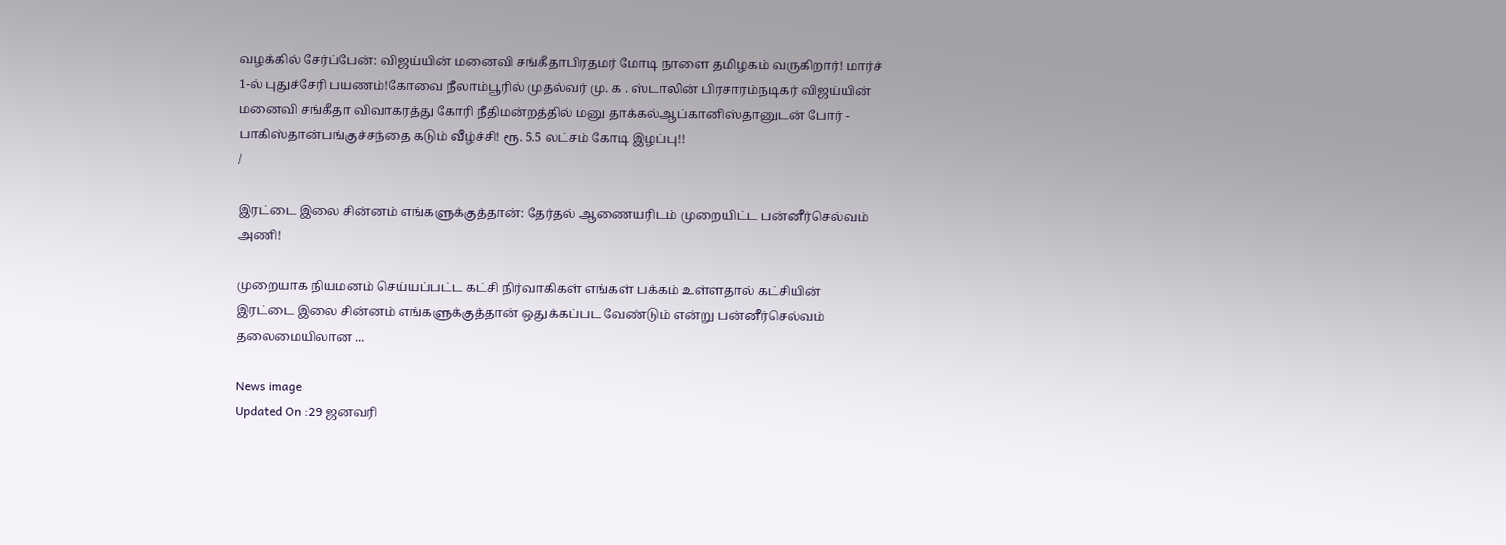வழக்கில் சேர்ப்பேன்: விஜய்யின் மனைவி சங்கீதாபிரதமர் மோடி நாளை தமிழகம் வருகிறார்! மார்ச் 1-ல் புதுச்சேரி பயணம்!கோவை நீலாம்பூரில் முதல்வர் மு. க . ஸ்டாலின் பிரசாரம்நடிகர் விஜய்யின் மனைவி சங்கீதா விவாகரத்து கோரி நீதிமன்றத்தில் மனு தாக்கல்ஆப்கானிஸ்தானுடன் போர் - பாகிஸ்தான்பங்குச்சந்தை கடும் வீழ்ச்சி! ரூ. 5.5 லட்சம் கோடி இழப்பு!!
/

இரட்டை இலை சின்னம் எங்களுக்குத்தான்: தேர்தல் ஆணையரிடம் முறையிட்ட பன்னீர்செல்வம் அணி!

முறையாக நியமனம் செய்யப்பட்ட கட்சி நிர்வாகிகள் எங்கள் பக்கம் உள்ளதால் கட்சியின் இரட்டை இலை சின்னம் எங்களுக்குத்தான் ஒதுக்கப்பட வேண்டும் என்று பன்னீர்செல்வம் தலைமையிலான ...

News image
Updated On :29 ஜனவரி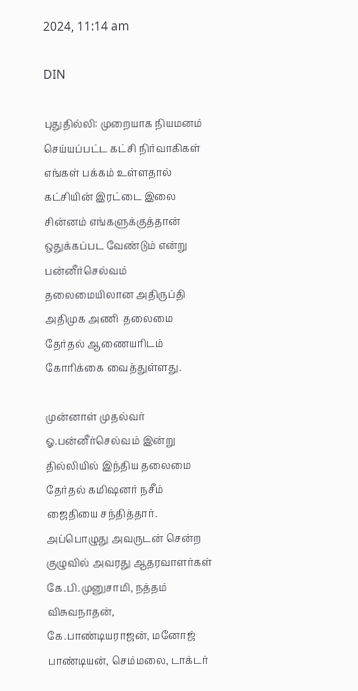2024, 11:14 am

DIN

புதுதில்லி: முறையாக நியமனம் செய்யப்பட்ட கட்சி நிர்வாகிகள் எங்கள் பக்கம் உள்ளதால் கட்சியின் இரட்டை இலை சின்னம் எங்களுக்குத்தான் ஒதுக்கப்பட வேண்டும் என்று பன்னீர்செல்வம் தலைமையிலான அதிருப்தி அதிமுக அணி  தலைமை தேர்தல் ஆணையரிடம் கோரிக்கை வைத்துள்ளது.

முன்னாள் முதல்வர் ஓ.பன்னீர்செல்வம் இன்று தில்லியில் இந்திய தலைமை தேர்தல் கமிஷனர் நசீம் ஜைதியை சந்தித்தார். அப்பொழுது அவருடன் சென்ற குழுவில் அவரது ஆதரவாளர்கள் கே.பி.முனுசாமி, நத்தம் விசுவநாதன், கே.பாண்டியராஜன், மனோஜ் பாண்டியன், செம்மலை, டாக்டர்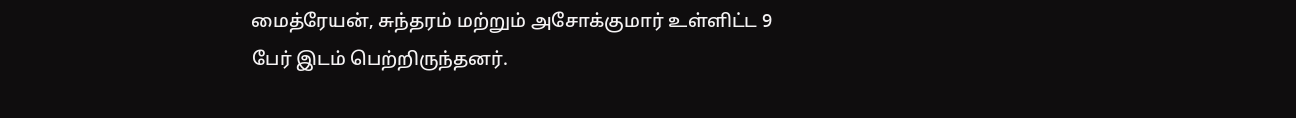மைத்ரேயன், சுந்தரம் மற்றும் அசோக்குமார் உள்ளிட்ட 9 பேர் இடம் பெற்றிருந்தனர்.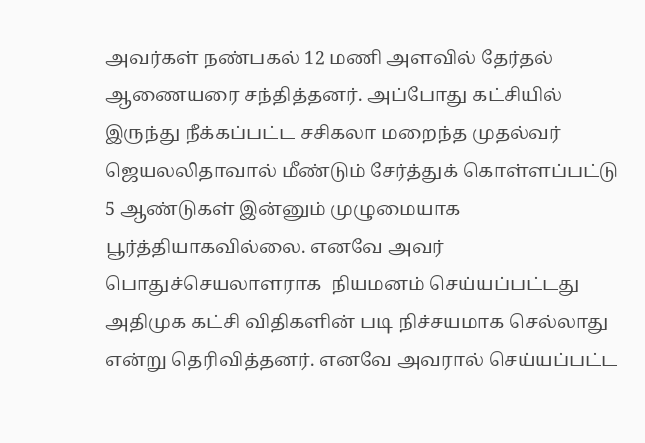அவர்கள் நண்பகல் 12 மணி அளவில் தேர்தல் ஆணையரை சந்தித்தனர். அப்போது கட்சியில் இருந்து நீக்கப்பட்ட சசிகலா மறைந்த முதல்வர் ஜெயலலிதாவால் மீண்டும் சேர்த்துக் கொள்ளப்பட்டு 5 ஆண்டுகள் இன்னும் முழுமையாக பூர்த்தியாகவில்லை. எனவே அவர் பொதுச்செயலாளராக  நியமனம் செய்யப்பட்டது அதிமுக கட்சி விதிகளின் படி நிச்சயமாக செல்லாது என்று தெரிவித்தனர். எனவே அவரால் செய்யப்பட்ட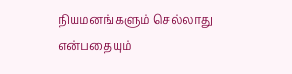நியமனங்களும் செல்லாது என்பதையும்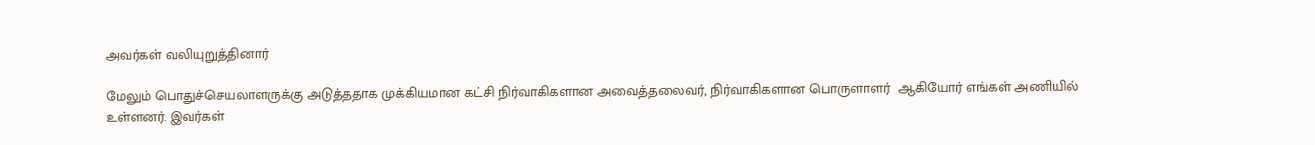அவர்கள் வலியுறுத்தினார்

மேலும் பொதுச்செயலாளருக்கு அடுத்ததாக முக்கியமான கட்சி நிர்வாகிகளான அவைத்தலைவர், நிர்வாகிகளான பொருளாளர்  ஆகியோர் எங்கள் அணியில் உள்ளனர். இவர்கள்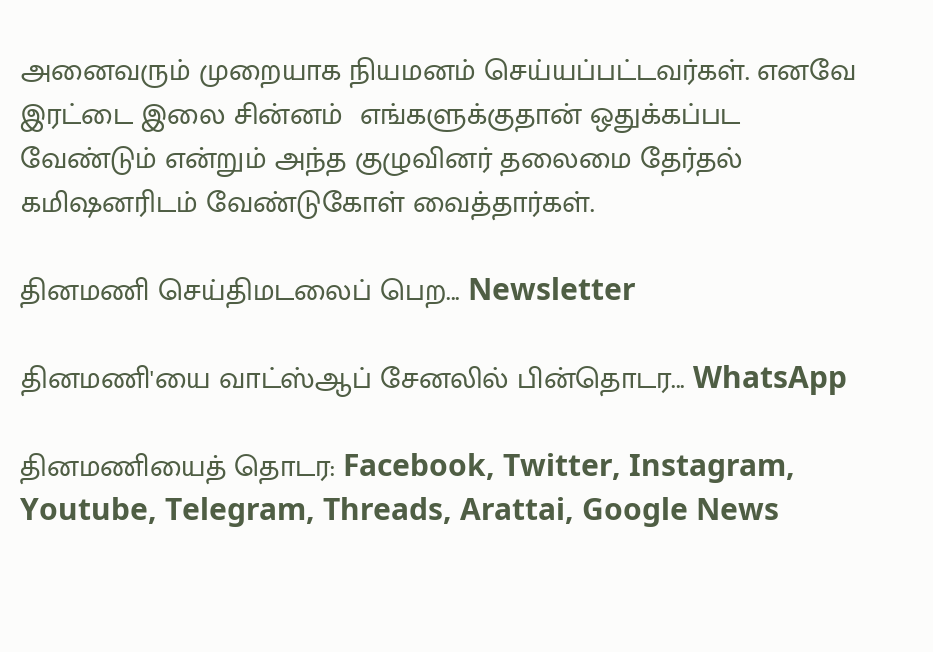அனைவரும் முறையாக நியமனம் செய்யப்பட்டவர்கள். எனவே இரட்டை இலை சின்னம்  எங்களுக்குதான் ஒதுக்கப்பட வேண்டும் என்றும் அந்த குழுவினர் தலைமை தேர்தல் கமிஷனரிடம் வேண்டுகோள் வைத்தார்கள்.

தினமணி செய்திமடலைப் பெற... Newsletter

தினமணி'யை வாட்ஸ்ஆப் சேனலில் பின்தொடர... WhatsApp

தினமணியைத் தொடர: Facebook, Twitter, Instagram, Youtube, Telegram, Threads, Arattai, Google News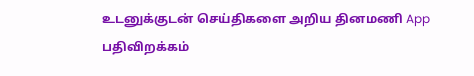உடனுக்குடன் செய்திகளை அறிய தினமணி App பதிவிறக்கம்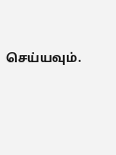செய்யவும்.